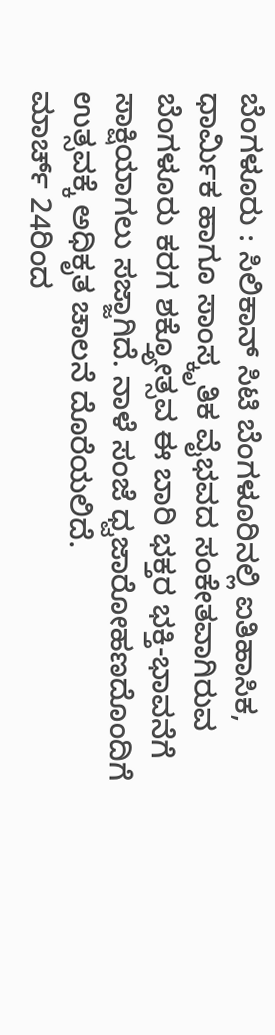ಬೆಂಗಳೂರು : ಸಿಲಿಕಾನ್ ಸಿಟಿ ಬೆಂಗಳೂರಿನಲ್ಲಿ ಐತಿಹಾಸಿಕ, ಧಾರ್ಮಿಕ ಹಾಗೂ ಸಾಂಸ್ಕೃತಿಕ ವೈಭವದ ಸಂಕೇತವಾಗಿರುವ ಬೆಂಗಳೂರು ಕರಗ ಶಕ್ತ್ಯೋತ್ಸವ ಈ ಬಾರಿ ಭಕ್ತರ ಭಕ್ತಿ-ಭಾವನೆಗೆ ಸಾಕ್ಷಿಯಾಗಲು ಸಜ್ಜಾಗಿದೆ. ನಾಳೆ ಸಂಜೆ ಧ್ವಜಾರೋಹಣದೊಂದಿಗೆ ಉತ್ಸವಕ್ಕೆ ಅಧಿಕೃತ ಚಾಲನೆ ದೊರೆಯಲಿದೆ.
ಮಾರ್ಚ್ 24ರಿಂದ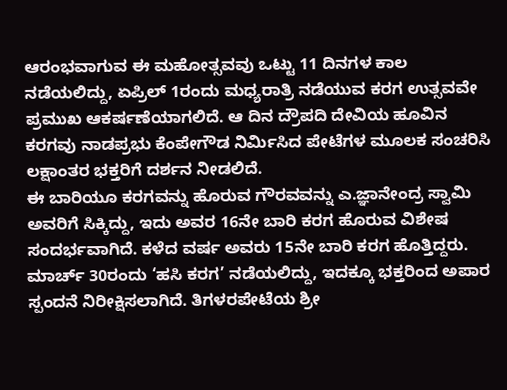ಆರಂಭವಾಗುವ ಈ ಮಹೋತ್ಸವವು ಒಟ್ಟು 11 ದಿನಗಳ ಕಾಲ ನಡೆಯಲಿದ್ದು, ಏಪ್ರಿಲ್ 1ರಂದು ಮಧ್ಯರಾತ್ರಿ ನಡೆಯುವ ಕರಗ ಉತ್ಸವವೇ ಪ್ರಮುಖ ಆಕರ್ಷಣೆಯಾಗಲಿದೆ. ಆ ದಿನ ದ್ರೌಪದಿ ದೇವಿಯ ಹೂವಿನ ಕರಗವು ನಾಡಪ್ರಭು ಕೆಂಪೇಗೌಡ ನಿರ್ಮಿಸಿದ ಪೇಟೆಗಳ ಮೂಲಕ ಸಂಚರಿಸಿ ಲಕ್ಷಾಂತರ ಭಕ್ತರಿಗೆ ದರ್ಶನ ನೀಡಲಿದೆ.
ಈ ಬಾರಿಯೂ ಕರಗವನ್ನು ಹೊರುವ ಗೌರವವನ್ನು ಎ.ಜ್ಞಾನೇಂದ್ರ ಸ್ವಾಮಿ ಅವರಿಗೆ ಸಿಕ್ಕಿದ್ದು, ಇದು ಅವರ 16ನೇ ಬಾರಿ ಕರಗ ಹೊರುವ ವಿಶೇಷ ಸಂದರ್ಭವಾಗಿದೆ. ಕಳೆದ ವರ್ಷ ಅವರು 15ನೇ ಬಾರಿ ಕರಗ ಹೊತ್ತಿದ್ದರು. ಮಾರ್ಚ್ 30ರಂದು ‘ಹಸಿ ಕರಗ’ ನಡೆಯಲಿದ್ದು, ಇದಕ್ಕೂ ಭಕ್ತರಿಂದ ಅಪಾರ ಸ್ಪಂದನೆ ನಿರೀಕ್ಷಿಸಲಾಗಿದೆ. ತಿಗಳರಪೇಟೆಯ ಶ್ರೀ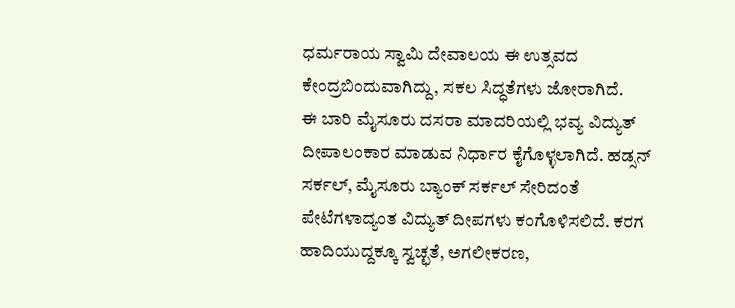ಧರ್ಮರಾಯ ಸ್ವಾಮಿ ದೇವಾಲಯ ಈ ಉತ್ಸವದ ಕೇಂದ್ರಬಿಂದುವಾಗಿದ್ದು, ಸಕಲ ಸಿದ್ಧತೆಗಳು ಜೋರಾಗಿದೆ.
ಈ ಬಾರಿ ಮೈಸೂರು ದಸರಾ ಮಾದರಿಯಲ್ಲಿ ಭವ್ಯ ವಿದ್ಯುತ್ ದೀಪಾಲಂಕಾರ ಮಾಡುವ ನಿರ್ಧಾರ ಕೈಗೊಳ್ಳಲಾಗಿದೆ. ಹಡ್ಸನ್ ಸರ್ಕಲ್, ಮೈಸೂರು ಬ್ಯಾಂಕ್ ಸರ್ಕಲ್ ಸೇರಿದಂತೆ ಪೇಟೆಗಳಾದ್ಯಂತ ವಿದ್ಯುತ್ ದೀಪಗಳು ಕಂಗೊಳಿಸಲಿದೆ. ಕರಗ ಹಾದಿಯುದ್ದಕ್ಕೂ ಸ್ವಚ್ಛತೆ, ಅಗಲೀಕರಣ,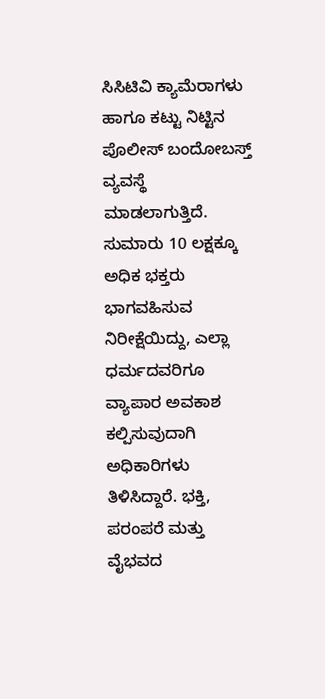ಸಿಸಿಟಿವಿ ಕ್ಯಾಮೆರಾಗಳು ಹಾಗೂ ಕಟ್ಟು ನಿಟ್ಟಿನ ಪೊಲೀಸ್ ಬಂದೋಬಸ್ತ್ ವ್ಯವಸ್ಥೆ ಮಾಡಲಾಗುತ್ತಿದೆ.
ಸುಮಾರು 10 ಲಕ್ಷಕ್ಕೂ ಅಧಿಕ ಭಕ್ತರು ಭಾಗವಹಿಸುವ ನಿರೀಕ್ಷೆಯಿದ್ದು, ಎಲ್ಲಾ ಧರ್ಮದವರಿಗೂ ವ್ಯಾಪಾರ ಅವಕಾಶ ಕಲ್ಪಿಸುವುದಾಗಿ ಅಧಿಕಾರಿಗಳು ತಿಳಿಸಿದ್ದಾರೆ. ಭಕ್ತಿ, ಪರಂಪರೆ ಮತ್ತು ವೈಭವದ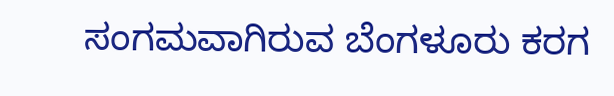ಸಂಗಮವಾಗಿರುವ ಬೆಂಗಳೂರು ಕರಗ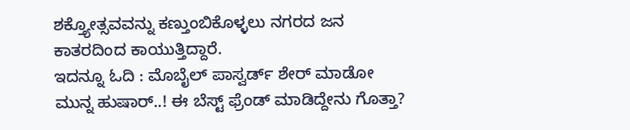ಶಕ್ತ್ಯೋತ್ಸವವನ್ನು ಕಣ್ತುಂಬಿಕೊಳ್ಳಲು ನಗರದ ಜನ ಕಾತರದಿಂದ ಕಾಯುತ್ತಿದ್ದಾರೆ.
ಇದನ್ನೂ ಓದಿ : ಮೊಬೈಲ್ ಪಾಸ್ವರ್ಡ್ ಶೇರ್ ಮಾಡೋ ಮುನ್ನ ಹುಷಾರ್..! ಈ ಬೆಸ್ಟ್ ಫ್ರೆಂಡ್ ಮಾಡಿದ್ದೇನು ಗೊತ್ತಾ?